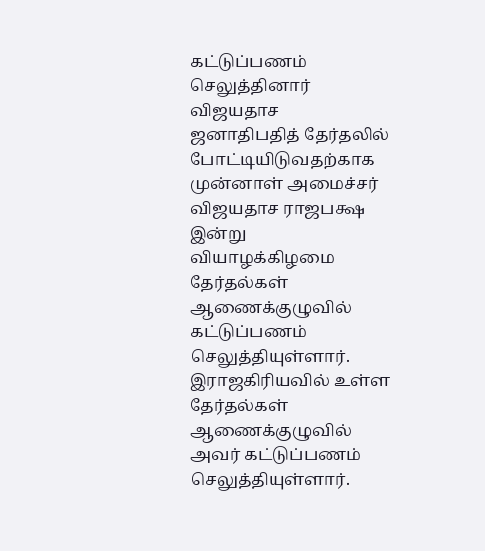கட்டுப்பணம் செலுத்தினார் விஜயதாச
ஜனாதிபதித் தேர்தலில் போட்டியிடுவதற்காக முன்னாள் அமைச்சர் விஜயதாச ராஜபக்ஷ இன்று வியாழக்கிழமை தேர்தல்கள் ஆணைக்குழுவில் கட்டுப்பணம் செலுத்தியுள்ளார்.
இராஜகிரியவில் உள்ள தேர்தல்கள் ஆணைக்குழுவில் அவர் கட்டுப்பணம் செலுத்தியுள்ளார்.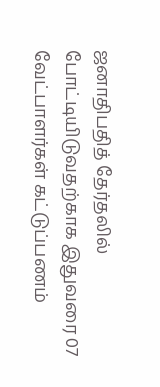ஜனாதிபதித் தேர்தலில் போட்டியிடுவதற்காக இதுவரை 07 வேட்பாளர்கள் கட்டுப்பணம்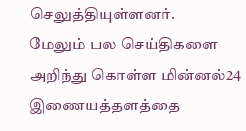செலுத்தியுள்ளனர்.
மேலும் பல செய்திகளை அறிந்து கொள்ள மின்னல்24 இணையத்தளத்தை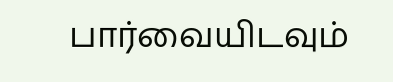பார்வையிடவும்